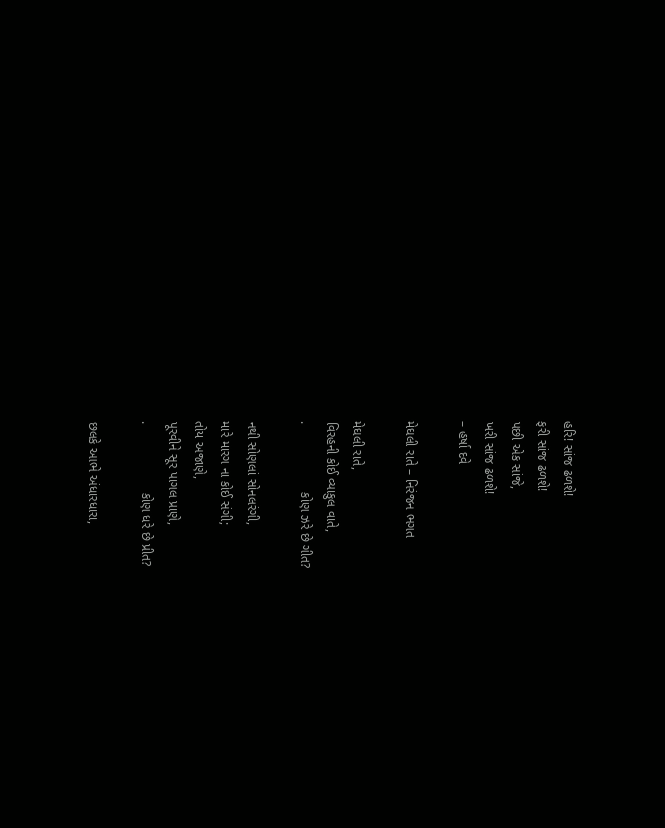હરિ! સાંજ ઢળશે!
ફરી સાંજ ઢળશે!
પછી એક સાંજે,
ખરી સાંજ ઢળશે!
– હર્ષા દવે

મેઘલી રાતે – નિરંજન ભગત

મેઘલી રાતે,
વિરહની કોઈ વ્યાકુલ વાતે,
.                   કોણ ઝરે છે ગીત?

નથી સોણલાં સોનલરંગી,
મારે મારગ ના કોઈ સંગી;
તોય અજાણે,
પૂરવીને સૂર પાગલ પ્રાણે,
.                   કોણ ધરે છે પ્રીત?

છલકે આભે અંધારધારા,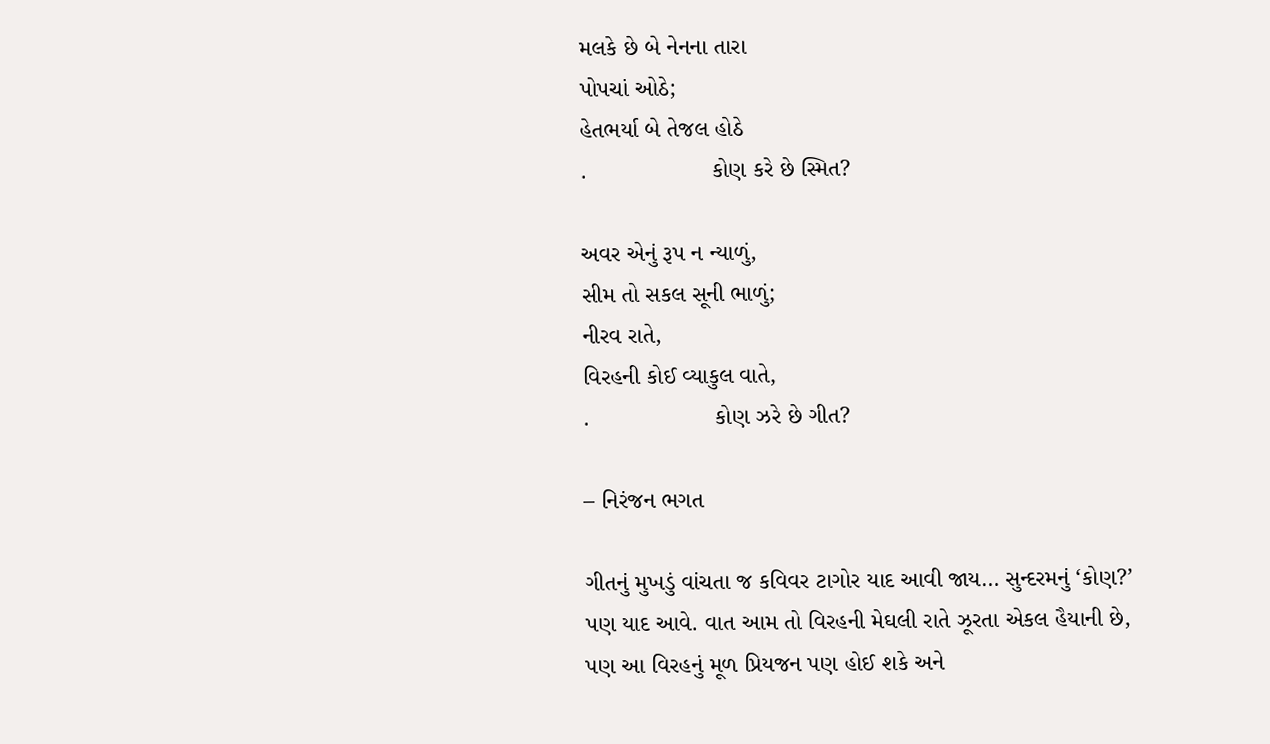મલકે છે બે નેનના તારા
પોપચાં ઓઠે;
હેતભર્યા બે તેજલ હોઠે
.                   કોણ કરે છે સ્મિત?

અવર એનું રૂપ ન ન્યાળું,
સીમ તો સકલ સૂની ભાળું;
નીરવ રાતે,
વિરહની કોઈ વ્યાકુલ વાતે,
.                   કોણ ઝરે છે ગીત?

– નિરંજન ભગત

ગીતનું મુખડું વાંચતા જ કવિવર ટાગોર યાદ આવી જાય… સુન્દરમનું ‘કોણ?’ પણ યાદ આવે. વાત આમ તો વિરહની મેઘલી રાતે ઝૂરતા એકલ હૈયાની છે, પણ આ વિરહનું મૂળ પ્રિયજન પણ હોઈ શકે અને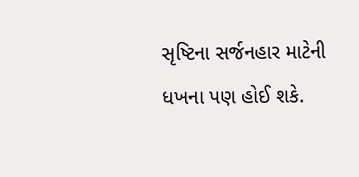સૃષ્ટિના સર્જનહાર માટેની ધખના પણ હોઈ શકે.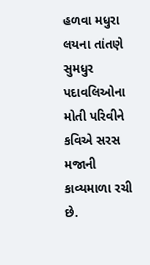હળવા મધુરા લયના તાંતણે સુમધુર પદાવલિઓના મોતી પરિવીને કવિએ સરસ મજાની કાવ્યમાળા રચી છે.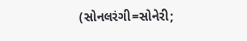(સોનલરંગી=સોનેરી;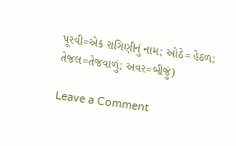પૂરવી=એક રાગિણીનું નામ; ઓઠે=હેઠળ; તેજલ=તેજવાળું; અવર=બીજું)

Leave a Comment